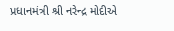પ્રધાનમંત્રી શ્રી નરેન્દ્ર મોદીએ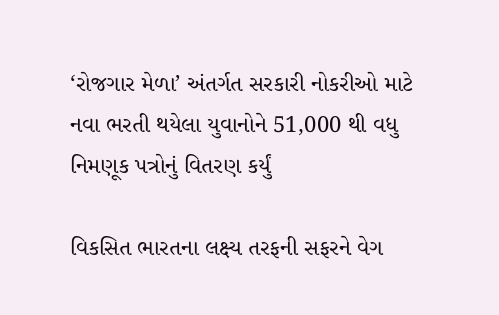‘રોજગાર મેળા’ અંતર્ગત સરકારી નોકરીઓ માટે નવા ભરતી થયેલા યુવાનોને 51,000 થી વધુ નિમણૂક પત્રોનું વિતરણ કર્યું

વિકસિત ભારતના લક્ષ્ય તરફની સફરને વેગ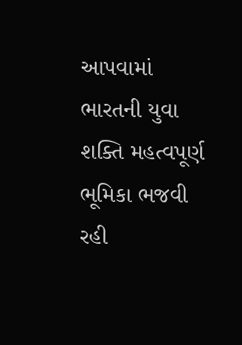આપવામાં ભારતની યુવા શક્તિ મહત્વપૂર્ણ ભૂમિકા ભજવી રહી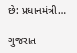છે: પ્રધાનમંત્રી…

ગુજરાત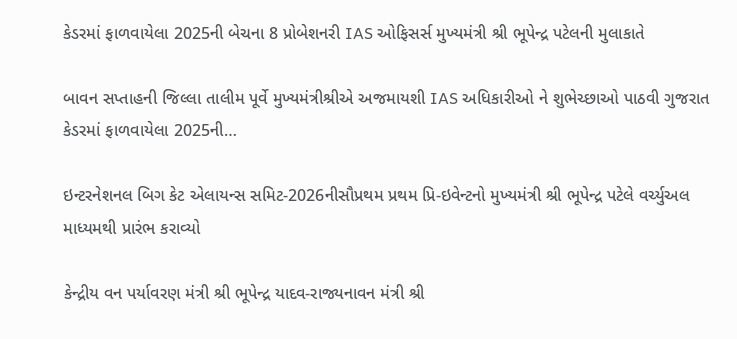કેડરમાં ફાળવાયેલા 2025ની બેચના 8 પ્રોબેશનરી IAS ઓફિસર્સ મુખ્યમંત્રી શ્રી ભૂપેન્દ્ર પટેલની મુલાકાતે

બાવન સપ્તાહની જિલ્લા તાલીમ પૂર્વે મુખ્યમંત્રીશ્રીએ અજમાયશી IAS અધિકારીઓ ને શુભેચ્છાઓ પાઠવી ગુજરાત કેડરમાં ફાળવાયેલા 2025ની…

ઇન્ટરનેશનલ બિગ કેટ એલાયન્સ સમિટ-2026નીસૌપ્રથમ પ્રથમ પ્રિ-ઇવેન્ટનો મુખ્યમંત્રી શ્રી ભૂપેન્દ્ર પટેલે વર્ચ્યુઅલ માધ્યમથી પ્રારંભ કરાવ્યો

કેન્દ્રીય વન પર્યાવરણ મંત્રી શ્રી ભૂપેન્દ્ર યાદવ-રાજ્યનાવન મંત્રી શ્રી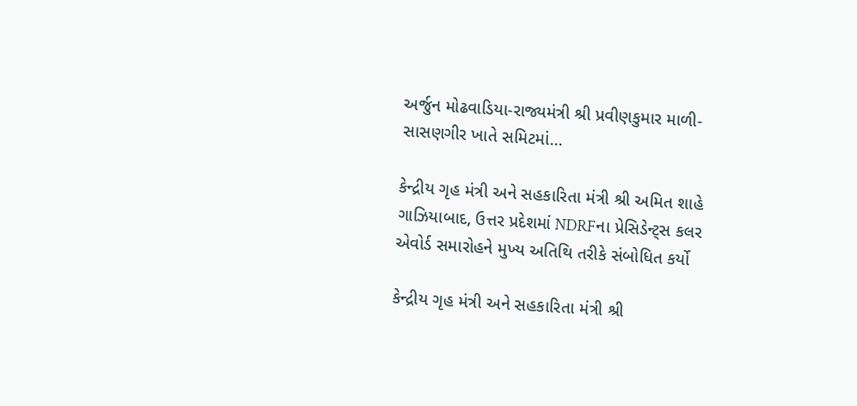અર્જુન મોઢવાડિયા-રાજ્યમંત્રી શ્રી પ્રવીણકુમાર માળી-સાસણગીર ખાતે સમિટમાં…

કેન્દ્રીય ગૃહ મંત્રી અને સહકારિતા મંત્રી શ્રી અમિત શાહે ગાઝિયાબાદ, ઉત્તર પ્રદેશમાં NDRFના પ્રેસિડેન્ટ્સ કલર એવોર્ડ સમારોહને મુખ્ય અતિથિ તરીકે સંબોધિત કર્યો

કેન્દ્રીય ગૃહ મંત્રી અને સહકારિતા મંત્રી શ્રી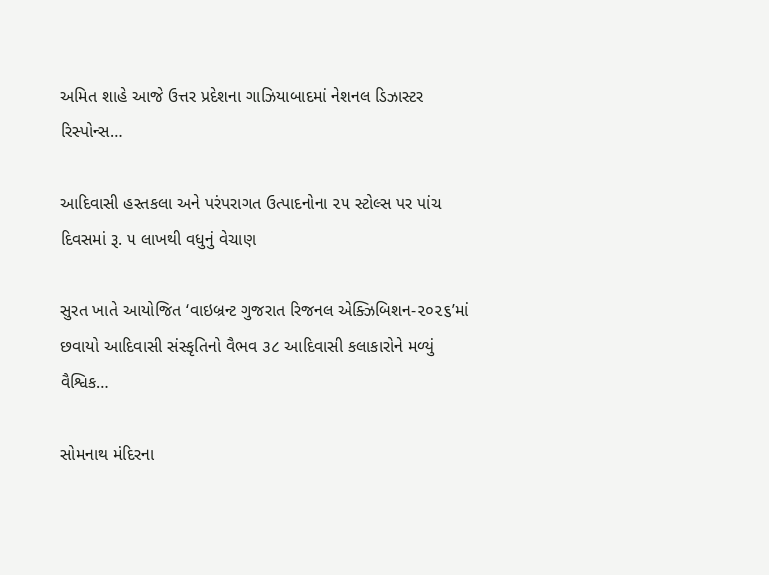અમિત શાહે આજે ઉત્તર પ્રદેશના ગાઝિયાબાદમાં નેશનલ ડિઝાસ્ટર રિસ્પોન્સ…

આદિવાસી હસ્તકલા અને પરંપરાગત ઉત્પાદનોના ૨૫ સ્ટોલ્સ પર પાંચ દિવસમાં રૂ. ૫ લાખથી વધુનું વેચાણ

સુરત ખાતે આયોજિત ‘વાઇબ્રન્ટ ગુજરાત રિજનલ એક્ઝિબિશન-૨૦૨૬’માં છવાયો આદિવાસી સંસ્કૃતિનો વૈભવ ૩૮ આદિવાસી કલાકારોને મળ્યું વૈશ્વિક…

સોમનાથ મંદિરના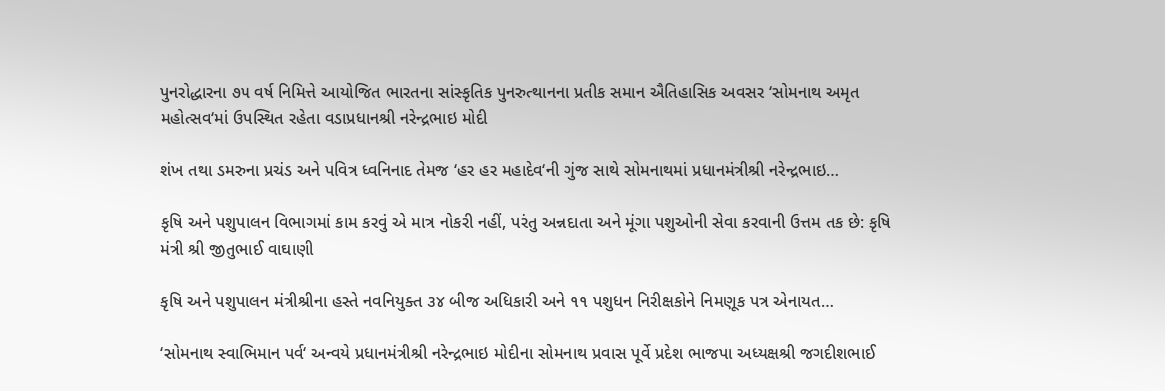પુનરોદ્ધારના ૭૫ વર્ષ નિમિત્તે આયોજિત ભારતના સાંસ્કૃતિક પુનરુત્થાનના પ્રતીક સમાન ઐતિહાસિક અવસર ‘સોમનાથ અમૃત મહોત્સવ‘માં ઉપસ્થિત રહેતા વડાપ્રધાનશ્રી નરેન્દ્રભાઇ મોદી

શંખ તથા ડમરુના પ્રચંડ અને પવિત્ર ધ્વનિનાદ તેમજ ‘હર હર મહાદેવ‘ની ગુંજ સાથે સોમનાથમાં પ્રધાનમંત્રીશ્રી નરેન્દ્રભાઇ…

કૃષિ અને પશુપાલન વિભાગમાં કામ કરવું એ માત્ર નોકરી નહીં, પરંતુ અન્નદાતા અને મૂંગા પશુઓની સેવા કરવાની ઉત્તમ તક છે: કૃષિ મંત્રી શ્રી જીતુભાઈ વાઘાણી

કૃષિ અને પશુપાલન મંત્રીશ્રીના હસ્તે નવનિયુક્ત ૩૪ બીજ અધિકારી અને ૧૧ પશુધન નિરીક્ષકોને નિમણૂક પત્ર એનાયત…

‘સોમનાથ સ્વાભિમાન પર્વ‘ અન્વયે પ્રધાનમંત્રીશ્રી નરેન્દ્રભાઇ મોદીના સોમનાથ પ્રવાસ પૂર્વે પ્રદેશ ભાજપા અધ્યક્ષશ્રી જગદીશભાઈ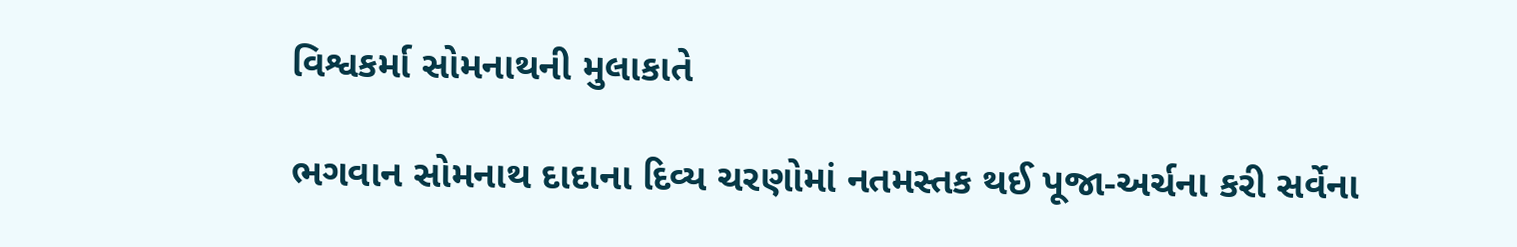વિશ્વકર્મા સોમનાથની મુલાકાતે

ભગવાન સોમનાથ દાદાના દિવ્ય ચરણોમાં નતમસ્તક થઈ પૂજા-અર્ચના કરી સર્વેના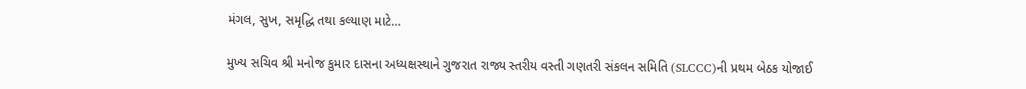મંગલ, સુખ, સમૃદ્ધિ તથા કલ્યાણ માટે…

મુખ્ય સચિવ શ્રી મનોજ કુમાર દાસના અધ્યક્ષસ્થાને ગુજરાત રાજ્ય સ્તરીય વસ્તી ગણતરી સંકલન સમિતિ (SLCCC)ની પ્રથમ બેઠક યોજાઈ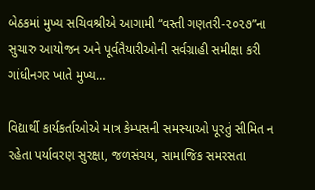બેઠકમાં મુખ્ય સચિવશ્રીએ આગામી “વસ્તી ગણતરી-૨૦૨૭”ના સુચારુ આયોજન અને પૂર્વતૈયારીઓની સર્વગ્રાહી સમીક્ષા કરી ગાંધીનગર ખાતે મુખ્ય…

વિદ્યાર્થી કાર્યકર્તાઓએ માત્ર કેમ્પસની સમસ્યાઓ પૂરતું સીમિત ન રહેતા પર્યાવરણ સુરક્ષા, જળસંચય, સામાજિક સમરસતા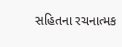સહિતના રચનાત્મક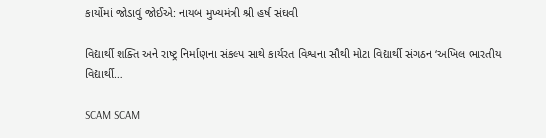કાર્યોમાં જોડાવું જોઈએ: નાયબ મુખ્યમંત્રી શ્રી હર્ષ સંઘવી

વિદ્યાર્થી શક્તિ અને રાષ્ટ્ર નિર્માણના સંકલ્પ સાથે કાર્યરત વિશ્વના સૌથી મોટા વિદ્યાર્થી સંગઠન ‘અખિલ ભારતીય વિદ્યાર્થી…

SCAM SCAM